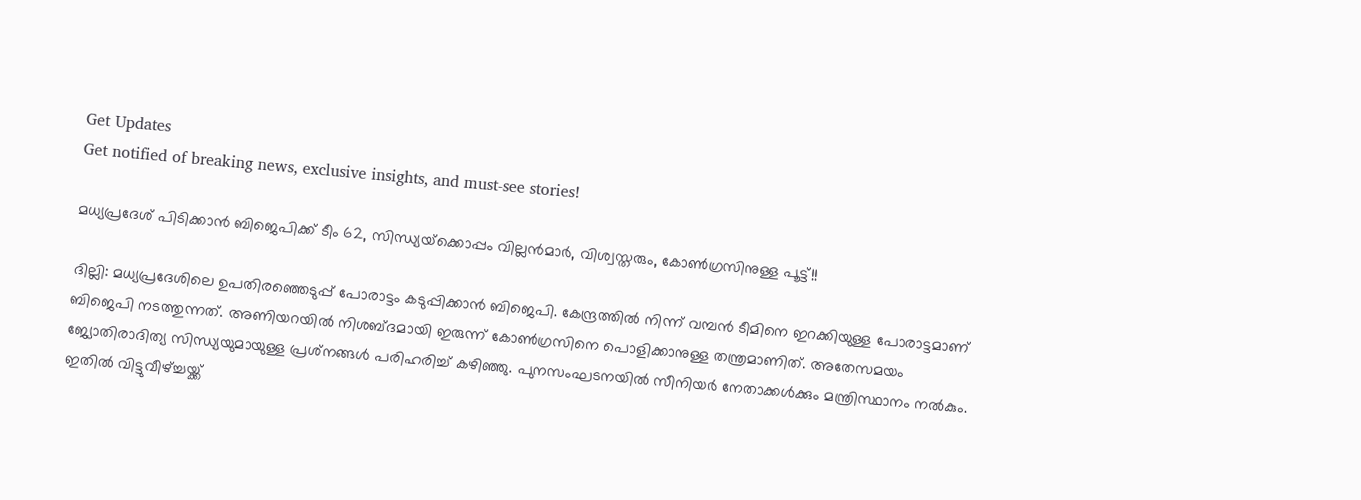Get Updates
Get notified of breaking news, exclusive insights, and must-see stories!

മധ്യപ്രദേശ് പിടിക്കാന്‍ ബിജെപിക്ക് ടീം 62, സിന്ധ്യയ്‌ക്കൊപ്പം വില്ലന്‍മാര്‍, വിശ്വസ്തരും, കോണ്‍ഗ്രസിനുള്ള പൂട്ട്!!

ദില്ലി: മധ്യപ്രദേശിലെ ഉപതിരഞ്ഞെടുപ്പ് പോരാട്ടം കടുപ്പിക്കാന്‍ ബിജെപി. കേന്ദ്രത്തില്‍ നിന്ന് വമ്പന്‍ ടീമിനെ ഇറക്കിയുള്ള പോരാട്ടമാണ് ബിജെപി നടത്തുന്നത്. അണിയറയില്‍ നിശബ്ദമായി ഇരുന്ന് കോണ്‍ഗ്രസിനെ പൊളിക്കാനുള്ള തന്ത്രമാണിത്. അതേസമയം ജ്യോതിരാദിത്യ സിന്ധ്യയുമായുള്ള പ്രശ്‌നങ്ങള്‍ പരിഹരിച്ച് കഴിഞ്ഞു. പുനസംഘടനയില്‍ സീനിയര്‍ നേതാക്കള്‍ക്കും മന്ത്രിസ്ഥാനം നല്‍കും. ഇതില്‍ വിട്ടുവീഴ്ച്ചയ്ക്ക്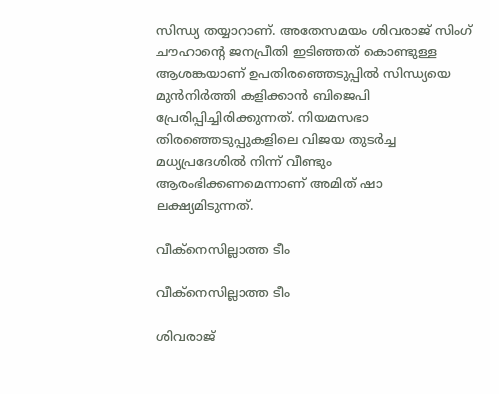സിന്ധ്യ തയ്യാറാണ്. അതേസമയം ശിവരാജ് സിംഗ് ചൗഹാന്റെ ജനപ്രീതി ഇടിഞ്ഞത് കൊണ്ടുള്ള ആശങ്കയാണ് ഉപതിരഞ്ഞെടുപ്പില്‍ സിന്ധ്യയെ മുന്‍നിര്‍ത്തി കളിക്കാന്‍ ബിജെപി പ്രേരിപ്പിച്ചിരിക്കുന്നത്. നിയമസഭാ തിരഞ്ഞെടുപ്പുകളിലെ വിജയ തുടര്‍ച്ച മധ്യപ്രദേശില്‍ നിന്ന് വീണ്ടും ആരംഭിക്കണമെന്നാണ് അമിത് ഷാ ലക്ഷ്യമിടുന്നത്.

വീക്‌നെസില്ലാത്ത ടീം

വീക്‌നെസില്ലാത്ത ടീം

ശിവരാജ്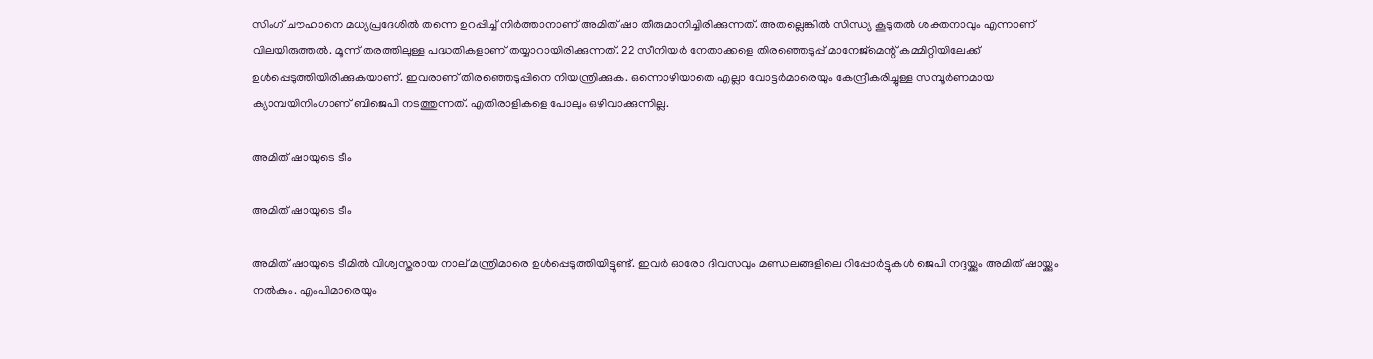സിംഗ് ചൗഹാനെ മധ്യപ്രദേശില്‍ തന്നെ ഉറപ്പിച്ച് നിര്‍ത്താനാണ് അമിത് ഷാ തീരുമാനിച്ചിരിക്കുന്നത്. അതല്ലെങ്കില്‍ സിന്ധ്യ കൂടുതല്‍ ശക്തനാവും എന്നാണ് വിലയിരുത്തല്‍. മൂന്ന് തരത്തിലുള്ള പദ്ധതികളാണ് തയ്യാറായിരിക്കുന്നത്. 22 സീനിയര്‍ നേതാക്കളെ തിരഞ്ഞെടുപ്പ് മാനേജ്‌മെന്റ് കമ്മിറ്റിയിലേക്ക് ഉള്‍പ്പെടുത്തിയിരിക്കുകയാണ്. ഇവരാണ് തിരഞ്ഞെടുപ്പിനെ നിയന്ത്രിക്കുക. ഒന്നൊഴിയാതെ എല്ലാ വോട്ടര്‍മാരെയും കേന്ദ്രീകരിച്ചുള്ള സമ്പൂര്‍ണമായ ക്യാമ്പയിനിംഗാണ് ബിജെപി നടത്തുന്നത്. എതിരാളികളെ പോലും ഒഴിവാക്കുന്നില്ല.

അമിത് ഷായുടെ ടീം

അമിത് ഷായുടെ ടീം

അമിത് ഷായുടെ ടീമില്‍ വിശ്വസ്തരായ നാല് മന്ത്രിമാരെ ഉള്‍പ്പെടുത്തിയിട്ടുണ്ട്. ഇവര്‍ ഓരോ ദിവസവും മണ്ഡലങ്ങളിലെ റിപ്പോര്‍ട്ടുകള്‍ ജെപി നദ്ദയ്ക്കും അമിത് ഷായ്ക്കും നല്‍കും. എംപിമാരെയും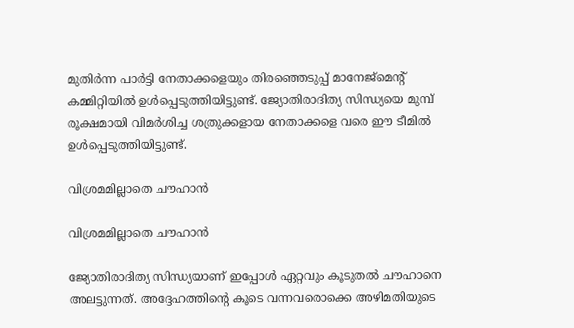മുതിര്‍ന്ന പാര്‍ട്ടി നേതാക്കളെയും തിരഞ്ഞെടുപ്പ് മാനേജ്‌മെന്റ് കമ്മിറ്റിയില്‍ ഉള്‍പ്പെടുത്തിയിട്ടുണ്ട്. ജ്യോതിരാദിത്യ സിന്ധ്യയെ മുമ്പ് രൂക്ഷമായി വിമര്‍ശിച്ച ശത്രുക്കളായ നേതാക്കളെ വരെ ഈ ടീമില്‍ ഉള്‍പ്പെടുത്തിയിട്ടുണ്ട്.

വിശ്രമമില്ലാതെ ചൗഹാന്‍

വിശ്രമമില്ലാതെ ചൗഹാന്‍

ജ്യോതിരാദിത്യ സിന്ധ്യയാണ് ഇപ്പോള്‍ ഏറ്റവും കൂടുതല്‍ ചൗഹാനെ അലട്ടുന്നത്. അദ്ദേഹത്തിന്റെ കൂടെ വന്നവരൊക്കെ അഴിമതിയുടെ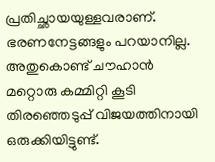പ്രതിച്ഛായയുള്ളവരാണ്. ഭരണനേട്ടങ്ങളും പറയാനില്ല. അതുകൊണ്ട് ചൗഹാന്‍ മറ്റൊരു കമ്മിറ്റി കൂടി തിരഞ്ഞെടുപ്പ് വിജയത്തിനായി ഒരുക്കിയിട്ടുണ്ട്.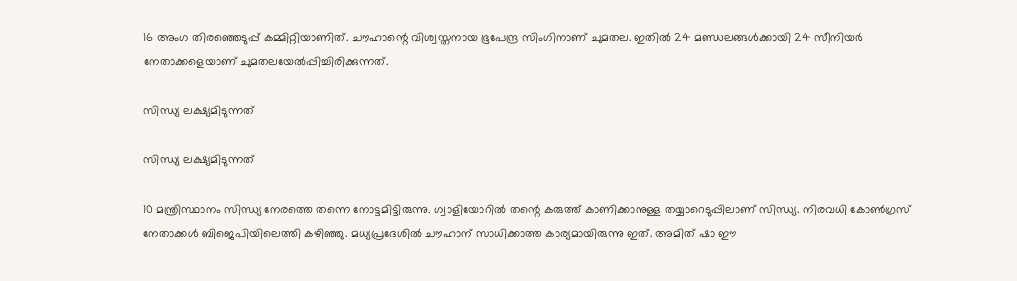16 അംഗ തിരഞ്ഞെടുപ്പ് കമ്മിറ്റിയാണിത്. ചൗഹാന്റെ വിശ്വസ്തനായ ഭൂപേന്ദ്ര സിംഗിനാണ് ചുമതല. ഇതില്‍ 24 മണ്ഡലങ്ങള്‍ക്കായി 24 സീനിയര്‍ നേതാക്കളെയാണ് ചുമതലയേല്‍പ്പിച്ചിരിക്കുന്നത്.

സിന്ധ്യ ലക്ഷ്യമിടുന്നത്

സിന്ധ്യ ലക്ഷ്യമിടുന്നത്

10 മന്ത്രിസ്ഥാനം സിന്ധ്യ നേരത്തെ തന്നെ നോട്ടമിട്ടിരുന്നു. ഗ്വാളിയോറില്‍ തന്റെ കരുത്ത് കാണിക്കാനുള്ള തയ്യാറെടുപ്പിലാണ് സിന്ധ്യ. നിരവധി കോണ്‍ഗ്രസ് നേതാക്കള്‍ ബിജെപിയിലെത്തി കഴിഞ്ഞു. മധ്യപ്രദേശില്‍ ചൗഹാന് സാധിക്കാത്ത കാര്യമായിരുന്നു ഇത്. അമിത് ഷാ ഈ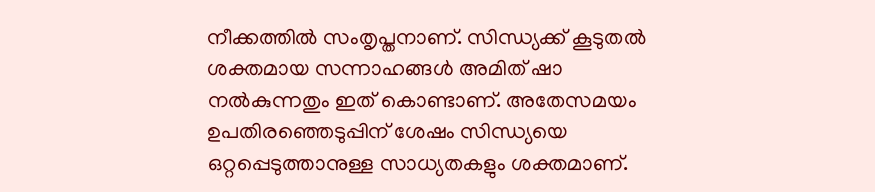നീക്കത്തില്‍ സംതൃപ്തനാണ്. സിന്ധ്യക്ക് കൂടുതല്‍ ശക്തമായ സന്നാഹങ്ങള്‍ അമിത് ഷാ നല്‍കുന്നതും ഇത് കൊണ്ടാണ്. അതേസമയം ഉപതിരഞ്ഞെടുപ്പിന് ശേഷം സിന്ധ്യയെ ഒറ്റപ്പെടുത്താനുള്ള സാധ്യതകളും ശക്തമാണ്.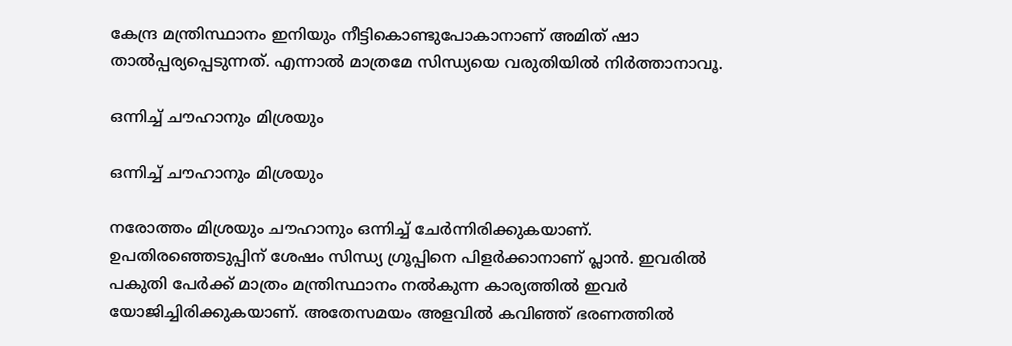കേന്ദ്ര മന്ത്രിസ്ഥാനം ഇനിയും നീട്ടികൊണ്ടുപോകാനാണ് അമിത് ഷാ താല്‍പ്പര്യപ്പെടുന്നത്. എന്നാല്‍ മാത്രമേ സിന്ധ്യയെ വരുതിയില്‍ നിര്‍ത്താനാവൂ.

ഒന്നിച്ച് ചൗഹാനും മിശ്രയും

ഒന്നിച്ച് ചൗഹാനും മിശ്രയും

നരോത്തം മിശ്രയും ചൗഹാനും ഒന്നിച്ച് ചേര്‍ന്നിരിക്കുകയാണ്. ഉപതിരഞ്ഞെടുപ്പിന് ശേഷം സിന്ധ്യ ഗ്രൂപ്പിനെ പിളര്‍ക്കാനാണ് പ്ലാന്‍. ഇവരില്‍ പകുതി പേര്‍ക്ക് മാത്രം മന്ത്രിസ്ഥാനം നല്‍കുന്ന കാര്യത്തില്‍ ഇവര്‍ യോജിച്ചിരിക്കുകയാണ്. അതേസമയം അളവില്‍ കവിഞ്ഞ് ഭരണത്തില്‍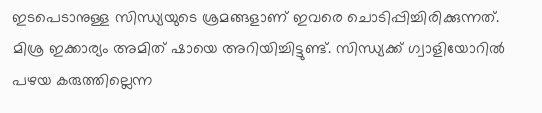ഇടപെടാനുള്ള സിന്ധ്യയുടെ ശ്രമങ്ങളാണ് ഇവരെ ചൊടിപ്പിച്ചിരിക്കുന്നത്. മിശ്ര ഇക്കാര്യം അമിത് ഷായെ അറിയിച്ചിട്ടുണ്ട്. സിന്ധ്യക്ക് ഗ്വാളിയോറില്‍ പഴയ കരുത്തില്ലെന്ന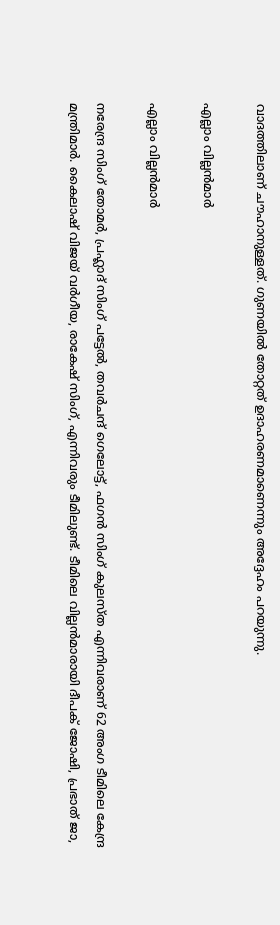വാദത്തിലാണ് ചൗഹാനുള്ളത്. ഗുണയില്‍ തോറ്റത് ഉദാഹരണമാണെന്നും അദ്ദേഹം പറയുന്നു.

എല്ലാം വില്ലന്‍മാര്‍

എല്ലാം വില്ലന്‍മാര്‍

നരേന്ദ്ര സിംഗ് തോമര്‍, പ്രഹ്ലാദ് സിംഗ് പട്ടേല്‍, തവര്‍ചന്ദ് ഗെലോട്ട്, ഫഗന്‍ സിംഗ് കുലസ്ത എന്നിവരാണ് 62 അംഗ ടീമിലെ കേന്ദ്ര മന്ത്രിമാര്‍. കൈലാഷ് വിജയ് വര്‍ഗീയ, രാകേഷ് സിംഗ്, എന്നിവരും ടീമിലുണ്ട്. ടീമിലെ വില്ലന്‍മാരായി ദീപക് ജോഷി, പ്രഭാത് ജാ,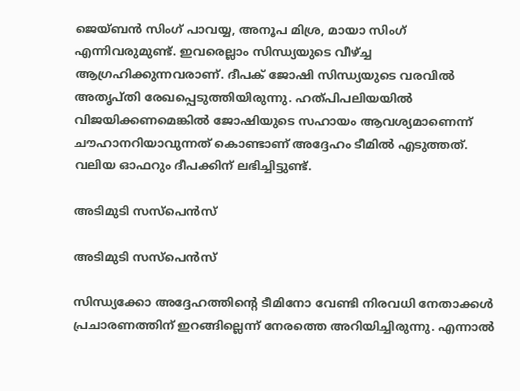ജെയ്ബന്‍ സിംഗ് പാവയ്യ, അനൂപ മിശ്ര, മായാ സിംഗ് എന്നിവരുമുണ്ട്. ഇവരെല്ലാം സിന്ധ്യയുടെ വീഴ്ച്ച ആഗ്രഹിക്കുന്നവരാണ്. ദീപക് ജോഷി സിന്ധ്യയുടെ വരവില്‍ അതൃപ്തി രേഖപ്പെടുത്തിയിരുന്നു. ഹത്പിപലിയയില്‍ വിജയിക്കണമെങ്കില്‍ ജോഷിയുടെ സഹായം ആവശ്യമാണെന്ന് ചൗഹാനറിയാവുന്നത് കൊണ്ടാണ് അദ്ദേഹം ടീമില്‍ എടുത്തത്. വലിയ ഓഫറും ദീപക്കിന് ലഭിച്ചിട്ടുണ്ട്.

അടിമുടി സസ്‌പെന്‍സ്

അടിമുടി സസ്‌പെന്‍സ്

സിന്ധ്യക്കോ അദ്ദേഹത്തിന്റെ ടീമിനോ വേണ്ടി നിരവധി നേതാക്കള്‍ പ്രചാരണത്തിന് ഇറങ്ങില്ലെന്ന് നേരത്തെ അറിയിച്ചിരുന്നു. എന്നാല്‍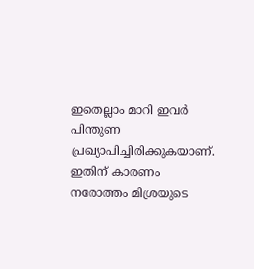ഇതെല്ലാം മാറി ഇവര്‍ പിന്തുണ പ്രഖ്യാപിച്ചിരിക്കുകയാണ്. ഇതിന് കാരണം നരോത്തം മിശ്രയുടെ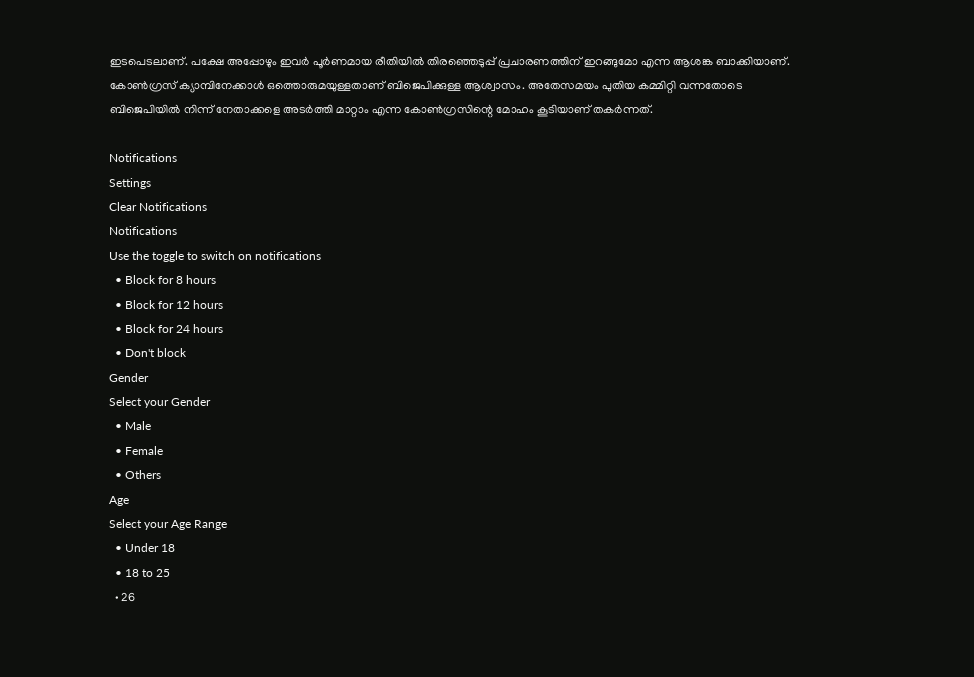ഇടപെടലാണ്. പക്ഷേ അപ്പോഴും ഇവര്‍ പൂര്‍ണമായ രീതിയില്‍ തിരഞ്ഞെടുപ്പ് പ്രചാരണത്തിന് ഇറങ്ങുമോ എന്ന ആശങ്ക ബാക്കിയാണ്. കോണ്‍ഗ്രസ് ക്യാമ്പിനേക്കാള്‍ ഒത്തൊരുമയുള്ളതാണ് ബിജെപിക്കുള്ള ആശ്വാസം. അതേസമയം പുതിയ കമ്മിറ്റി വന്നതോടെ ബിജെപിയില്‍ നിന്ന് നേതാക്കളെ അടര്‍ത്തി മാറ്റാം എന്ന കോണ്‍ഗ്രസിന്റെ മോഹം കൂടിയാണ് തകര്‍ന്നത്.

Notifications
Settings
Clear Notifications
Notifications
Use the toggle to switch on notifications
  • Block for 8 hours
  • Block for 12 hours
  • Block for 24 hours
  • Don't block
Gender
Select your Gender
  • Male
  • Female
  • Others
Age
Select your Age Range
  • Under 18
  • 18 to 25
  • 26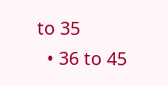to 35
  • 36 to 45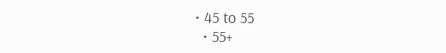• 45 to 55
  • 55+